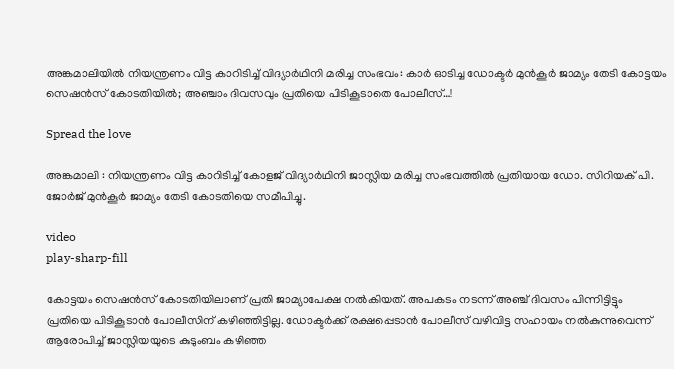അങ്കമാലിയില്‍ നിയന്ത്രണം വിട്ട കാറിടിച്ച്‌ വിദ്യാര്‍ഥിനി മരിച്ച സംഭവം: കാര്‍ ഓടിച്ച ഡോക്ടര്‍ മുൻകൂര്‍ ജാമ്യം തേടി കോട്ടയം സെഷൻസ് കോടതിയില്‍; അഞ്ചാം ദിവസവും പ്രതിയെ പിടികൂടാതെ പോലീസ്…!

Spread the love

അങ്കമാലി : നിയന്ത്രണം വിട്ട കാറിടിച്ച്‌ കോളജ് വിദ്യാർഥിനി ജാസ്ലിയ മരിച്ച സംഭവത്തില്‍ പ്രതിയായ ഡോ. സിറിയക് പി. ജോർജ് മുൻകൂർ ജാമ്യം തേടി കോടതിയെ സമീപിച്ചു.

video
play-sharp-fill

കോട്ടയം സെഷൻസ് കോടതിയിലാണ് പ്രതി ജാമ്യാപേക്ഷ നല്‍കിയത്. അപകടം നടന്ന് അഞ്ച് ദിവസം പിന്നിട്ടിട്ടും പ്രതിയെ പിടികൂടാൻ പോലീസിന് കഴിഞ്ഞിട്ടില്ല. ഡോക്ടർക്ക് രക്ഷപ്പെടാൻ പോലീസ് വഴിവിട്ട സഹായം നല്‍കുന്നുവെന്ന് ആരോപിച്ച്‌ ജാസ്ലിയയുടെ കുടുംബം കഴിഞ്ഞ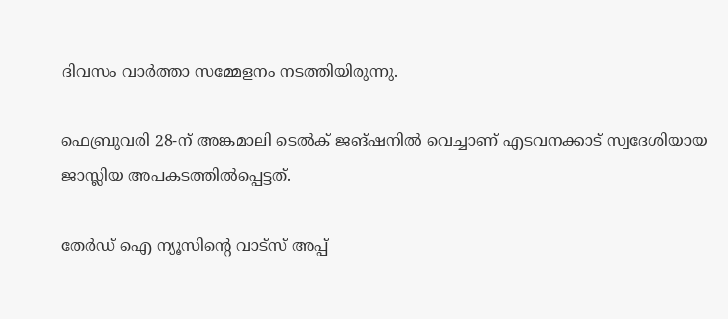ദിവസം വാർത്താ സമ്മേളനം നടത്തിയിരുന്നു.

ഫെബ്രുവരി 28-ന് അങ്കമാലി ടെല്‍ക് ജങ്ഷനില്‍ വെച്ചാണ് എടവനക്കാട് സ്വദേശിയായ ജാസ്ലിയ അപകടത്തില്‍പ്പെട്ടത്.

തേർഡ് ഐ ന്യൂസിന്റെ വാട്സ് അപ്പ്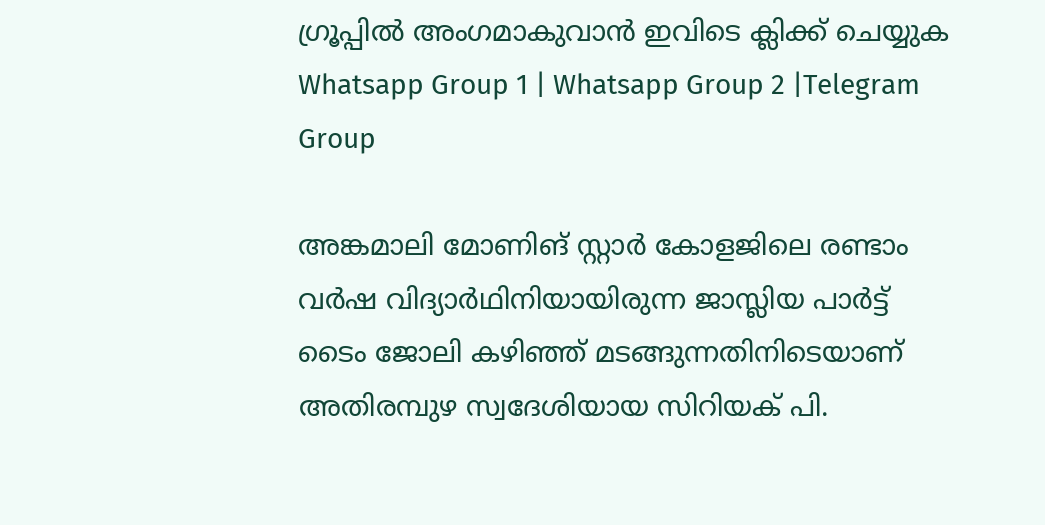ഗ്രൂപ്പിൽ അംഗമാകുവാൻ ഇവിടെ ക്ലിക്ക് ചെയ്യുക
Whatsapp Group 1 | Whatsapp Group 2 |Telegram Group

അങ്കമാലി മോണിങ് സ്റ്റാർ കോളജിലെ രണ്ടാം വർഷ വിദ്യാർഥിനിയായിരുന്ന ജാസ്ലിയ പാർട്ട് ടൈം ജോലി കഴിഞ്ഞ് മടങ്ങുന്നതിനിടെയാണ് അതിരമ്പുഴ സ്വദേശിയായ സിറിയക് പി.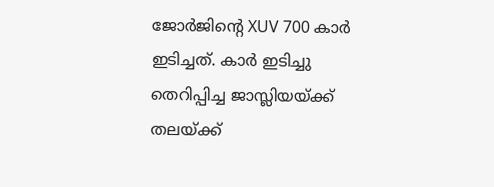ജോർജിന്റെ XUV 700 കാർ ഇടിച്ചത്. കാർ ഇടിച്ചു തെറിപ്പിച്ച ജാസ്ലിയയ്ക്ക് തലയ്ക്ക്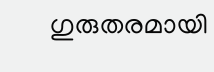ഗുരുതരമായി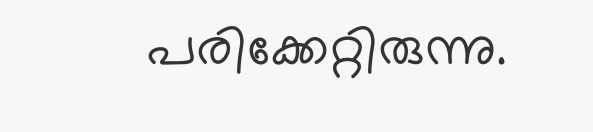പരിക്കേറ്റിരുന്നു.